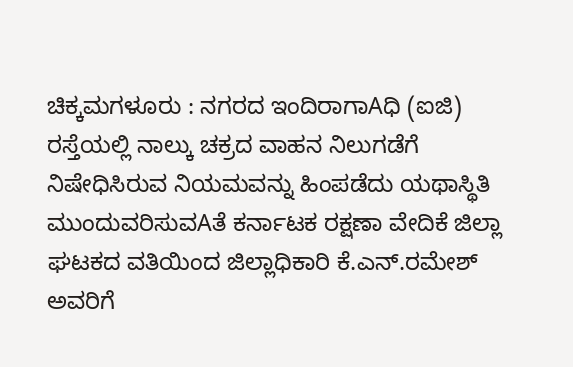ಚಿಕ್ಕಮಗಳೂರು : ನಗರದ ಇಂದಿರಾಗಾAಧಿ (ಐಜಿ) ರಸ್ತೆಯಲ್ಲಿ ನಾಲ್ಕು ಚಕ್ರದ ವಾಹನ ನಿಲುಗಡೆಗೆ ನಿಷೇಧಿಸಿರುವ ನಿಯಮವನ್ನು ಹಿಂಪಡೆದು ಯಥಾಸ್ಥಿತಿ ಮುಂದುವರಿಸುವAತೆ ಕರ್ನಾಟಕ ರಕ್ಷಣಾ ವೇದಿಕೆ ಜಿಲ್ಲಾ ಘಟಕದ ವತಿಯಿಂದ ಜಿಲ್ಲಾಧಿಕಾರಿ ಕೆ.ಎನ್.ರಮೇಶ್ ಅವರಿಗೆ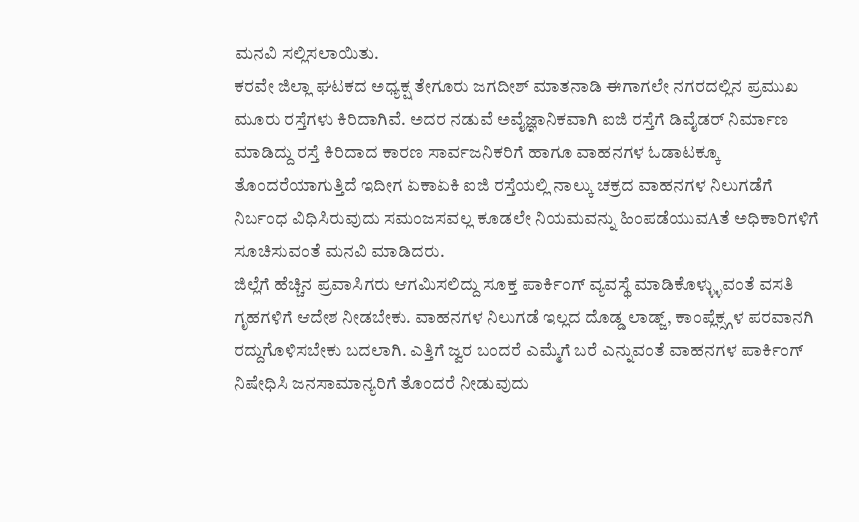ಮನವಿ ಸಲ್ಲಿಸಲಾಯಿತು.
ಕರವೇ ಜಿಲ್ಲಾ ಘಟಕದ ಅಧ್ಯಕ್ಷ ತೇಗೂರು ಜಗದೀಶ್ ಮಾತನಾಡಿ ಈಗಾಗಲೇ ನಗರದಲ್ಲಿನ ಪ್ರಮುಖ ಮೂರು ರಸ್ತೆಗಳು ಕಿರಿದಾಗಿವೆ. ಅದರ ನಡುವೆ ಅವೈಜ್ಞಾನಿಕವಾಗಿ ಐಜಿ ರಸ್ತೆಗೆ ಡಿವೈಡರ್ ನಿರ್ಮಾಣ ಮಾಡಿದ್ದು ರಸ್ತೆ ಕಿರಿದಾದ ಕಾರಣ ಸಾರ್ವಜನಿಕರಿಗೆ ಹಾಗೂ ವಾಹನಗಳ ಓಡಾಟಕ್ಕೂ ತೊಂದರೆಯಾಗುತ್ತಿದೆ ಇದೀಗ ಏಕಾಏಕಿ ಐಜಿ ರಸ್ತೆಯಲ್ಲಿ ನಾಲ್ಕು ಚಕ್ರದ ವಾಹನಗಳ ನಿಲುಗಡೆಗೆ ನಿರ್ಬಂಧ ವಿಧಿಸಿರುವುದು ಸಮಂಜಸವಲ್ಲ ಕೂಡಲೇ ನಿಯಮವನ್ನು ಹಿಂಪಡೆಯುವAತೆ ಅಧಿಕಾರಿಗಳಿಗೆ ಸೂಚಿಸುವಂತೆ ಮನವಿ ಮಾಡಿದರು.
ಜಿಲ್ಲೆಗೆ ಹೆಚ್ಚಿನ ಪ್ರವಾಸಿಗರು ಆಗಮಿಸಲಿದ್ದು ಸೂಕ್ತ ಪಾರ್ಕಿಂಗ್ ವ್ಯವಸ್ಥೆ ಮಾಡಿಕೊಳ್ಳ್ಳುವಂತೆ ವಸತಿ ಗೃಹಗಳಿಗೆ ಆದೇಶ ನೀಡಬೇಕು. ವಾಹನಗಳ ನಿಲುಗಡೆ ಇಲ್ಲದ ದೊಡ್ಡ ಲಾಡ್ಜ್, ಕಾಂಪ್ಲೆಕ್ಸ್ಗಳ ಪರವಾನಗಿ ರದ್ದುಗೊಳಿಸಬೇಕು ಬದಲಾಗಿ. ಎತ್ತಿಗೆ ಜ್ವರ ಬಂದರೆ ಎಮ್ಮೆಗೆ ಬರೆ ಎನ್ನುವಂತೆ ವಾಹನಗಳ ಪಾರ್ಕಿಂಗ್ ನಿಷೇಧಿಸಿ ಜನಸಾಮಾನ್ಯರಿಗೆ ತೊಂದರೆ ನೀಡುವುದು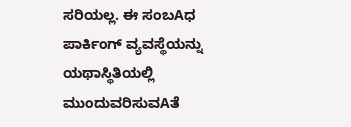ಸರಿಯಲ್ಲ. ಈ ಸಂಬAಧ ಪಾರ್ಕಿಂಗ್ ವ್ಯವಸ್ಥೆಯನ್ನು ಯಥಾಸ್ಥಿತಿಯಲ್ಲಿ ಮುಂದುವರಿಸುವAತೆ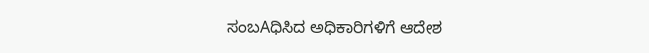ಸಂಬAಧಿಸಿದ ಅಧಿಕಾರಿಗಳಿಗೆ ಆದೇಶ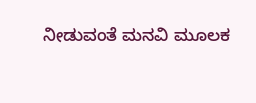ನೀಡುವಂತೆ ಮನವಿ ಮೂಲಕ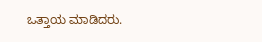ಒತ್ತಾಯ ಮಾಡಿದರು.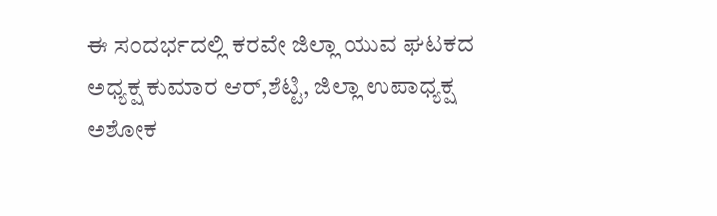ಈ ಸಂದರ್ಭದಲ್ಲಿ ಕರವೇ ಜಿಲ್ಲಾ ಯುವ ಘಟಕದ ಅಧ್ಯಕ್ಷ ಕುಮಾರ ಆರ್,ಶೆಟ್ಟಿ, ಜಿಲ್ಲಾ ಉಪಾಧ್ಯಕ್ಷ ಅಶೋಕ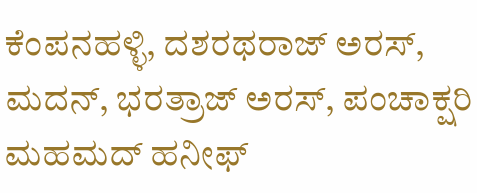ಕೆಂಪನಹಳ್ಳಿ, ದಶರಥರಾಜ್ ಅರಸ್, ಮದನ್, ಭರತ್ರಾಜ್ ಅರಸ್, ಪಂಚಾಕ್ಷರಿ ಮಹಮದ್ ಹನೀಫ್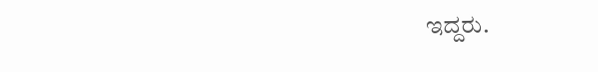ಇದ್ದರು.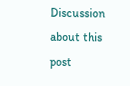Discussion about this post